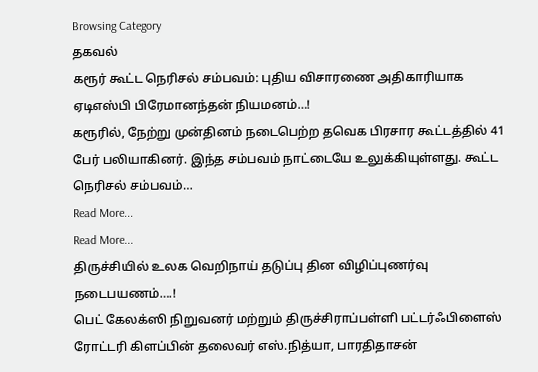Browsing Category
தகவல்
கரூர் கூட்ட நெரிசல் சம்பவம்: புதிய விசாரணை அதிகாரியாக ஏடிஎஸ்பி பிரேமானந்தன் நியமனம்…!
கரூரில், நேற்று முன்தினம் நடைபெற்ற தவெக பிரசார கூட்டத்தில் 41 பேர் பலியாகினர். இந்த சம்பவம் நாட்டையே உலுக்கியுள்ளது. கூட்ட நெரிசல் சம்பவம்…
Read More...
Read More...
திருச்சியில் உலக வெறிநாய் தடுப்பு தின விழிப்புணர்வு நடைபயணம்….!
பெட் கேலக்ஸி நிறுவனர் மற்றும் திருச்சிராப்பள்ளி பட்டர்ஃபிளைஸ் ரோட்டரி கிளப்பின் தலைவர் எஸ்.நித்யா, பாரதிதாசன்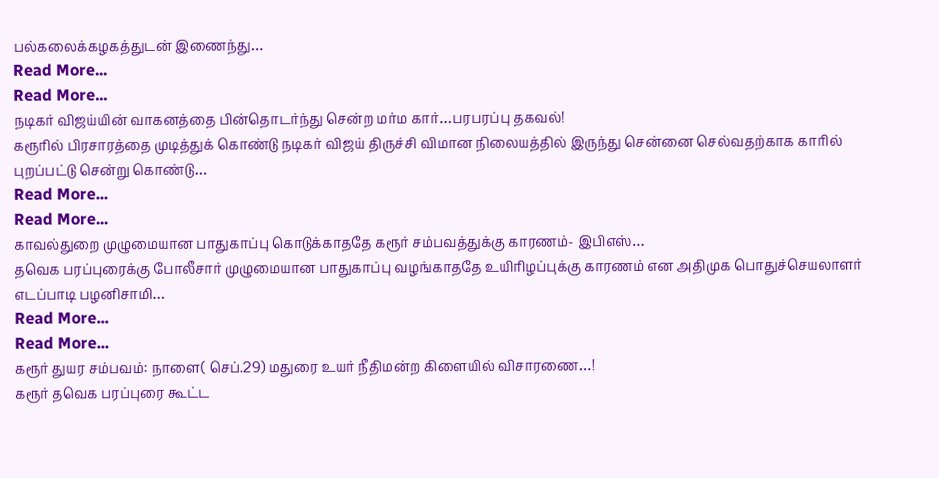பல்கலைக்கழகத்துடன் இணைந்து…
Read More...
Read More...
நடிகர் விஜய்யின் வாகனத்தை பின்தொடர்ந்து சென்ற மர்ம கார்…பரபரப்பு தகவல்!
கரூரில் பிரசாரத்தை முடித்துக் கொண்டு நடிகர் விஜய் திருச்சி விமான நிலையத்தில் இருந்து சென்னை செல்வதற்காக காரில் புறப்பட்டு சென்று கொண்டு…
Read More...
Read More...
காவல்துறை முழுமையான பாதுகாப்பு கொடுக்காததே கரூர் சம்பவத்துக்கு காரணம்- இபிஎஸ்…
தவெக பரப்புரைக்கு போலீசார் முழுமையான பாதுகாப்பு வழங்காததே உயிரிழப்புக்கு காரணம் என அதிமுக பொதுச்செயலாளர் எடப்பாடி பழனிசாமி…
Read More...
Read More...
கரூர் துயர சம்பவம்: நாளை( செப்.29) மதுரை உயர் நீதிமன்ற கிளையில் விசாரணை…!
கரூர் தவெக பரப்புரை கூட்ட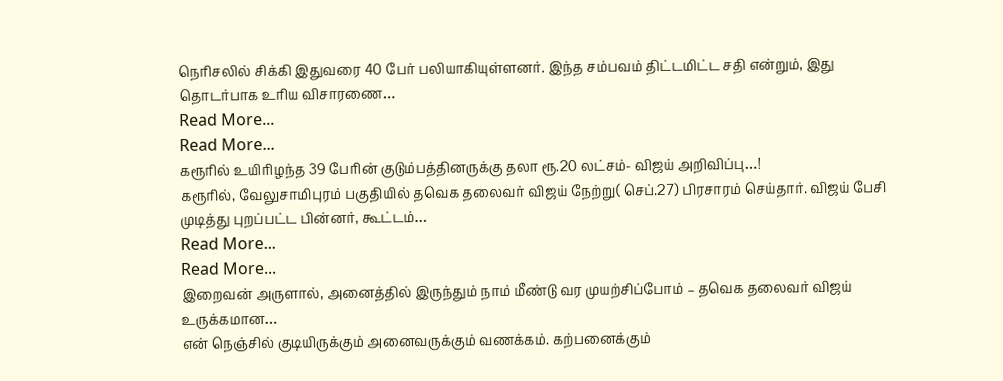நெரிசலில் சிக்கி இதுவரை 40 பேர் பலியாகியுள்ளனர். இந்த சம்பவம் திட்டமிட்ட சதி என்றும், இது தொடர்பாக உரிய விசாரணை…
Read More...
Read More...
கரூரில் உயிரிழந்த 39 பேரின் குடும்பத்தினருக்கு தலா ரூ.20 லட்சம்- விஜய் அறிவிப்பு…!
கரூரில், வேலுசாமிபுரம் பகுதியில் தவெக தலைவர் விஜய் நேற்று( செப்.27) பிரசாரம் செய்தார். விஜய் பேசி முடித்து புறப்பட்ட பின்னர், கூட்டம்…
Read More...
Read More...
இறைவன் அருளால், அனைத்தில் இருந்தும் நாம் மீண்டு வர முயற்சிப்போம் – தவெக தலைவர் விஜய் உருக்கமான…
என் நெஞ்சில் குடியிருக்கும் அனைவருக்கும் வணக்கம். கற்பனைக்கும்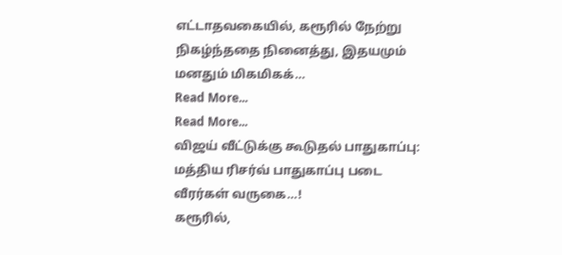எட்டாதவகையில், கரூரில் நேற்று நிகழ்ந்ததை நினைத்து, இதயமும் மனதும் மிகமிகக்…
Read More...
Read More...
விஜய் வீட்டுக்கு கூடுதல் பாதுகாப்பு: மத்திய ரிசர்வ் பாதுகாப்பு படை வீரர்கள் வருகை…!
கரூரில்,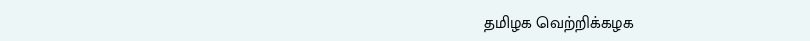தமிழக வெற்றிக்கழக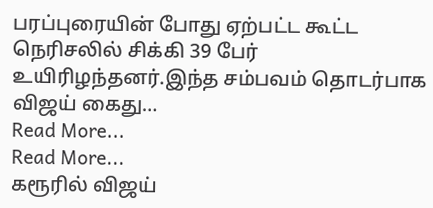பரப்புரையின் போது ஏற்பட்ட கூட்ட நெரிசலில் சிக்கி 39 பேர் உயிரிழந்தனர்.இந்த சம்பவம் தொடர்பாக விஜய் கைது…
Read More...
Read More...
கரூரில் விஜய்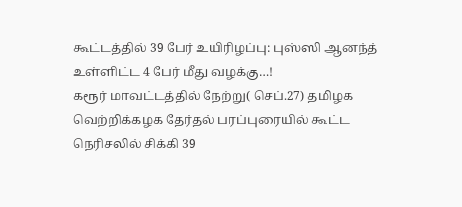கூட்டத்தில் 39 பேர் உயிரிழப்பு: புஸ்ஸி ஆனந்த் உள்ளிட்ட 4 பேர் மீது வழக்கு…!
கரூர் மாவட்டத்தில் நேற்று( செப்.27) தமிழக வெற்றிக்கழக தேர்தல் பரப்புரையில் கூட்ட நெரிசலில் சிக்கி 39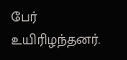பேர் உயிரிழந்தனர்.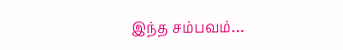இந்த சம்பவம்…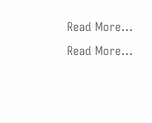Read More...
Read More...